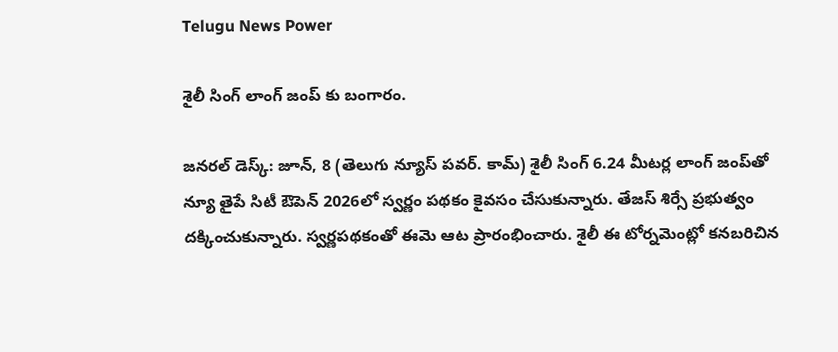Telugu News Power

శైలీ సింగ్ లాంగ్ జంప్ కు బంగారం.

జనరల్ డెస్క్: జూన్, 8 (తెలుగు న్యూస్ పవర్. కామ్) శైలీ సింగ్ 6.24 మీటర్ల లాంగ్ జంప్‌తో న్యూ తైపే సిటీ ఔపెన్ 2026లో స్వర్ణం పథకం కైవసం చేసుకున్నారు. తేజస్ శిర్సే ప్రభుత్వం దక్కించుకున్నారు. స్వర్ణపథకంతో ఈమె ఆట ప్రారంభించారు. శైలీ ఈ టోర్నమెంట్లో కనబరిచిన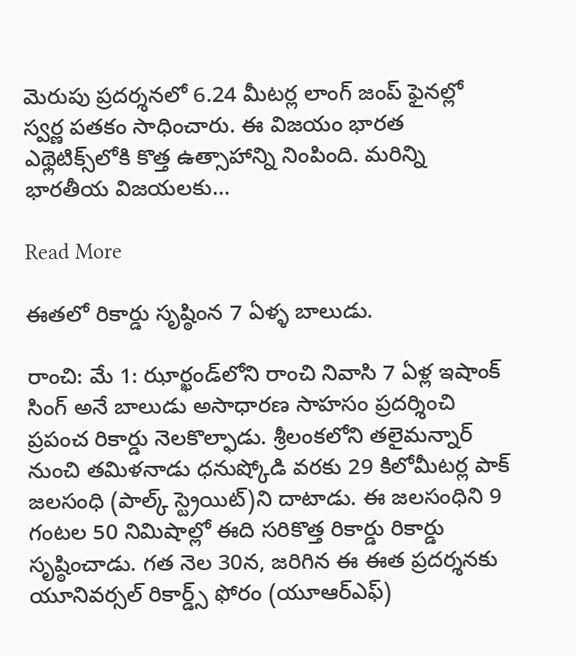మెరుపు ప్రదర్శనలో 6.24 మీటర్ల లాంగ్ జంప్ ఫైనల్లో స్వర్ణ పతకం సాధించారు. ఈ విజయం భారత ఎథ్లెటిక్స్‌లోకి కొత్త ఉత్సాహాన్ని నింపింది. మరిన్ని భారతీయ విజయలకు…

Read More

ఈతలో రికార్డు సృష్ఠింన 7 ఏళ్ళ బాలుడు.

రాంచి: మే 1: ఝార్ఖండ్‌లోని రాంచి నివాసి 7 ఏళ్ల ఇషాంక్ సింగ్ అనే బాలుడు అసాధారణ సాహసం ప్రదర్శించి ప్రపంచ రికార్డు నెలకొల్ఫాడు. శ్రీలంకలోని తలైమన్నార్ నుంచి తమిళనాడు ధనుష్కోడి వరకు 29 కిలోమీటర్ల పాక్ జలసంధి (పాల్క్ స్ట్రెయిట్‌)ని దాటాడు. ఈ జలసంధిని 9 గంటల 50 నిమిషాల్లో ఈది సరికొత్త రికార్డు రికార్డు సృష్ఠించాడు. గత నెల 30న, జరిగిన ఈ ఈత ప్రదర్శనకు యూనివర్సల్ రికార్డ్స్ ఫోరం (యూఆర్ఎఫ్)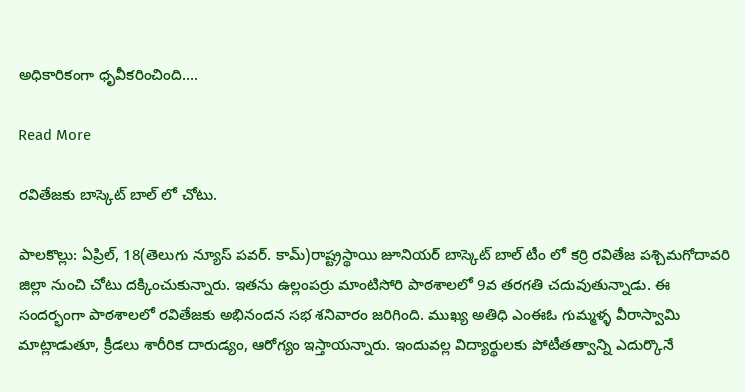అధికారికంగా ధృవీకరించింది….

Read More

రవితేజకు బాస్కెట్ బాల్ లో చోటు.

పాలకొల్లు: ఏప్రిల్, 18(తెలుగు న్యూస్ పవర్. కామ్)రాష్ట్రస్థాయి జూనియర్ బాస్కెట్ బాల్ టీం లో కర్రి రవితేజ పశ్చిమగోదావరి జిల్లా నుంచి చోటు దక్కించుకున్నారు. ఇతను ఉల్లంపర్రు మాంటిసోరి పాఠశాలలో 9వ తరగతి చదువుతున్నాడు. ఈ సందర్భంగా పాఠశాలలో రవితేజకు అభినందన సభ శనివారం జరిగింది. ముఖ్య అతిధి ఎంఈఓ గుమ్మళ్ళ వీరాస్వామి మాట్లాడుతూ, క్రీడలు శారీరిక దారుడ్యం, ఆరోగ్యం ఇస్తాయన్నారు. ఇందువల్ల విద్యార్థులకు పోటీతత్వాన్ని ఎదుర్కొనే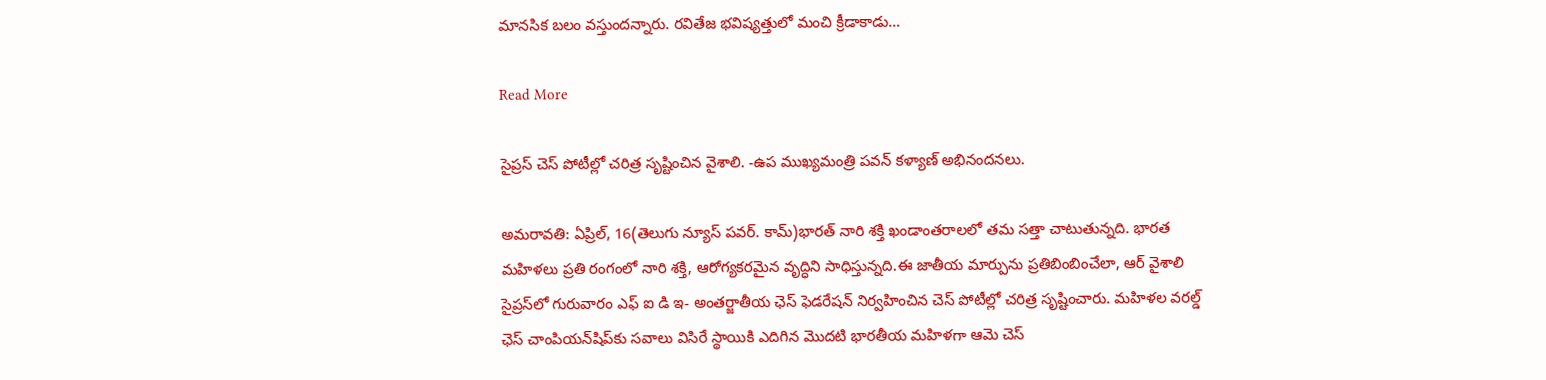మానసిక బలం వస్తుందన్నారు. రవితేజ భవిష్యత్తులో మంచి క్రీడాకాడు…

Read More

సైప్రస్ చెస్ పోటీల్లో చరిత్ర సృష్టించిన వైశాలి. -ఉప ముఖ్యమంత్రి పవన్ కళ్యాణ్ అభినందనలు.

అమరావతి: ఏప్రిల్, 16(తెలుగు న్యూస్ పవర్. కామ్)భారత్ నారి శక్తి ఖండాంతరాలలో తమ సత్తా చాటుతున్నది. భారత మహిళలు ప్రతి రంగంలో నారి శక్తి, ఆరోగ్యకరమైన వృద్ధిని సాధిస్తున్నది.ఈ జాతీయ మార్పును ప్రతిబింబించేలా, ఆర్ వైశాలి సైప్రస్‌లో గురువారం ఎఫ్ ఐ డి ఇ- అంతర్జాతీయ ఛెస్ ఫెడరేషన్ నిర్వహించిన చెస్ పోటీల్లో చరిత్ర సృష్టించారు. మహిళల వరల్డ్ ఛెస్ చాంపియన్‌షిప్‌కు సవాలు విసిరే స్థాయికి ఎదిగిన మొదటి భారతీయ మహిళగా ఆమె చెస్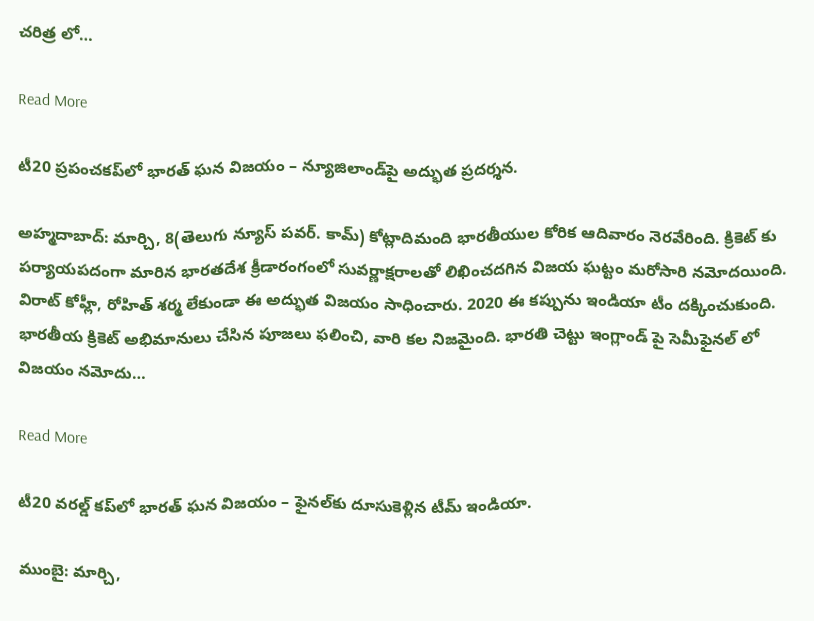చరిత్ర లో…

Read More

టీ20 ప్రపంచకప్‌లో భారత్ ఘన విజయం – న్యూజిలాండ్‌పై అద్భుత ప్రదర్శన.

అహ్మదాబాద్: మార్చి, 8(తెలుగు న్యూస్ పవర్. కామ్) కోట్లాదిమంది భారతీయుల కోరిక ఆదివారం నెరవేరింది. క్రికెట్ కు పర్యాయపదంగా మారిన భారతదేశ క్రీడారంగంలో సువర్ణాక్షరాలతో లిఖించదగిన విజయ ఘట్టం మరోసారి నమోదయింది. విరాట్ కోహ్లీ, రోహిత్ శర్మ లేకుండా ఈ అద్భుత విజయం సాధించారు. 2020 ఈ కప్పును ఇండియా టీం దక్కించుకుంది. భారతీయ క్రికెట్ అభిమానులు చేసిన పూజలు ఫలించి, వారి కల నిజమైంది. భారతి చెట్టు ఇంగ్లాండ్ పై సెమీఫైనల్ లో విజయం నమోదు…

Read More

టీ20 వరల్డ్ కప్‌లో భారత్ ఘన విజయం – ఫైనల్‌కు దూసుకెళ్లిన టీమ్ ఇండియా.

ముంబై: మార్చి,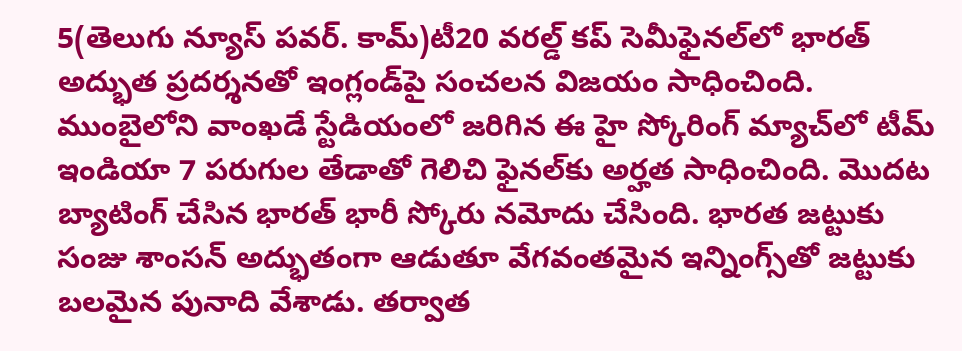5(తెలుగు న్యూస్ పవర్. కామ్)టీ20 వరల్డ్ కప్ సెమీఫైనల్‌లో భారత్ అద్భుత ప్రదర్శనతో ఇంగ్లండ్‌పై సంచలన విజయం సాధించింది. ముంబైలోని వాంఖడే స్టేడియంలో జరిగిన ఈ హై స్కోరింగ్ మ్యాచ్‌లో టీమ్ ఇండియా 7 పరుగుల తేడాతో గెలిచి ఫైనల్‌కు అర్హత సాధించింది. మొదట బ్యాటింగ్ చేసిన భారత్ భారీ స్కోరు నమోదు చేసింది. భారత జట్టుకు సంజు శాంసన్ అద్భుతంగా ఆడుతూ వేగవంతమైన ఇన్నింగ్స్‌తో జట్టుకు బలమైన పునాది వేశాడు. తర్వాత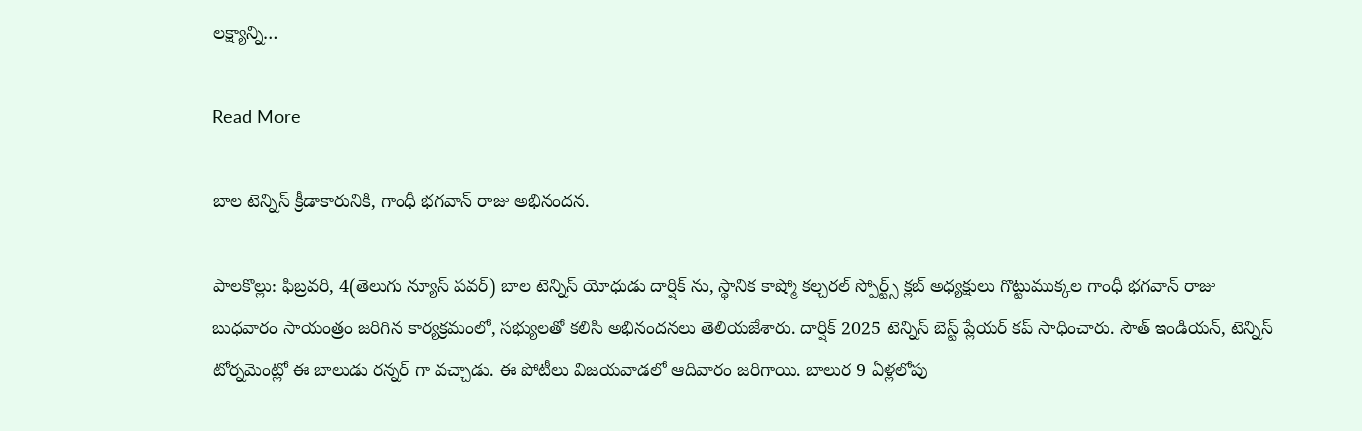లక్ష్యాన్ని…

Read More

బాల టెన్నిస్ క్రీడాకారునికి, గాంధీ భగవాన్ రాజు అభినందన.

పాలకొల్లు: ఫిబ్రవరి, 4(తెలుగు న్యూస్ పవర్) బాల టెన్నిస్ యోధుడు దార్షిక్ ను, స్థానిక కాష్మో కల్చరల్ స్పోర్ట్స్ క్లబ్ అధ్యక్షులు గొట్టుముక్కల గాంధీ భగవాన్ రాజు బుధవారం సాయంత్రం జరిగిన కార్యక్రమంలో, సభ్యులతో కలిసి అభినందనలు తెలియజేశారు. దార్షిక్ 2025 టెన్నిస్ బెస్ట్ ప్లేయర్ కప్ సాధించారు. సౌత్ ఇండియన్, టెన్నిస్ టోర్నమెంట్లో ఈ బాలుడు రన్నర్ గా వచ్చాడు. ఈ పోటీలు విజయవాడలో ఆదివారం జరిగాయి. బాలుర 9 ఏళ్లలోపు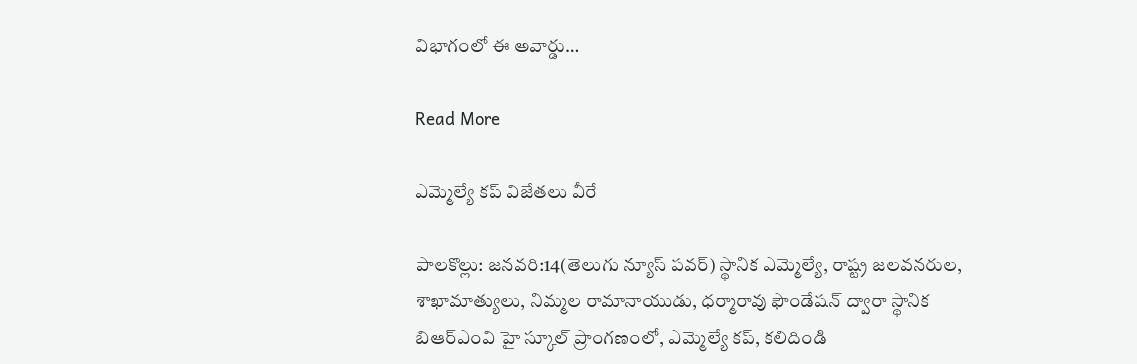విభాగంలో ఈ అవార్డు…

Read More

ఎమ్మెల్యే కప్ విజేతలు వీరే

పాలకొల్లు: జనవరి:14(తెలుగు న్యూస్ పవర్) స్థానిక ఎమ్మెల్యే, రాష్ట్ర జలవనరుల, శాఖామాత్యులు, నిమ్మల రామానాయుడు, ధర్మారావు ఫౌండేషన్ ద్వారా స్థానిక బిఆర్ఎంవి హై స్కూల్ ప్రాంగణంలో, ఎమ్మెల్యే కప్, కలిదిండి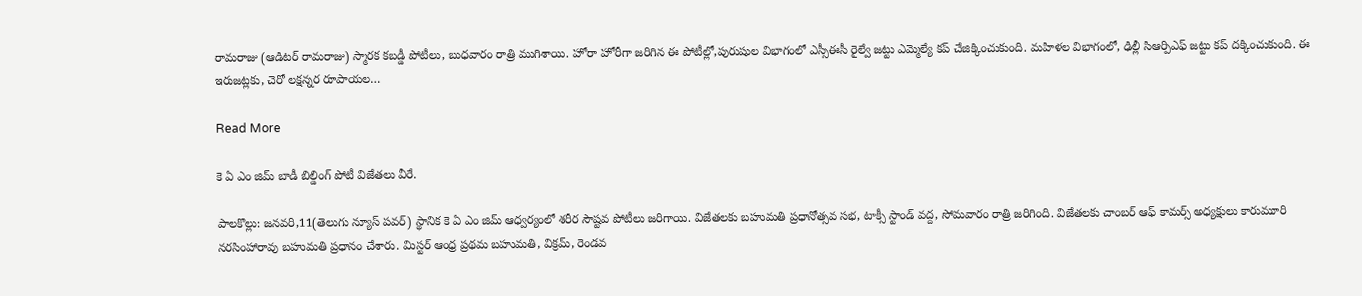రామరాజు (ఆడిటర్ రామరాజు) స్మారక కబడ్డీ పోటీలు, బుధవారం రాత్రి ముగిశాయి. హోరా హోరీగా జరిగిన ఈ పోటీల్లో,పురుషుల విభాగంలో ఎస్సీఈసీ రైల్వే జట్టు ఎమ్మెల్యే కప్ చేజిక్కించుకుంది. మహిళల విభాగంలో, ఢిల్లీ సిఆర్పిఎఫ్ జట్టు కప్ దక్కించుకుంది. ఈ ఇరుజట్లకు, చెరో లక్షన్నర రూపాయల…

Read More

కె ఏ ఎం జిమ్ బాడీ బిల్డింగ్ పోటీ విజేతలు వీరే.

పాలకొల్లు: జనవరి,11(తెలుగు న్యూస్ పవర్) స్థానిక కె ఏ ఎం జిమ్ ఆధ్వర్యంలో శరీర సౌష్టవ పోటీలు జరిగాయి. విజేతలకు బహుమతి ప్రధానోత్సవ సభ, టాక్సీ స్టాండ్ వద్ద, సోమవారం రాత్రి జరిగింది. విజేతలకు చాంబర్ ఆఫ్ కామర్స్ అధ్యక్షులు కారుమూరి నరసింహారావు బహుమతి ప్రధానం చేశారు. మిస్టర్ ఆంధ్ర ప్రథమ బహుమతి, విక్రమ్, రెండవ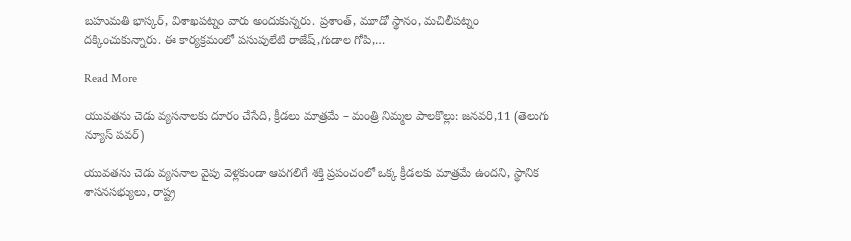బహుమతి భాస్కర్, విశాఖపట్నం వారు అందుకున్నరు. ప్రశాంత్, మూడో స్థానం, మచిలీపట్నం దక్కించుకున్నారు. ఈ కార్యక్రమంలో పసుపులేటి రాజేష్,గుడాల గోపి,…

Read More

యువతను చెడు వ్యసనాలకు దూరం చేసేది, క్రీడలు మాత్రమే – మంత్రి నిమ్మల పాలకొల్లు: జనవరి,11 (తెలుగు న్యూస్ పవర్)

యువతను చెడు వ్యసనాల వైపు వెళ్లకుండా ఆపగలిగే శక్తి ప్రపంచంలో ఒక్క క్రీడలకు మాత్రమే ఉందని, స్థానిక శాసనసభ్యులు, రాష్ట్ర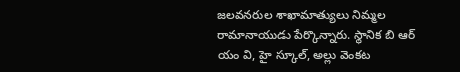జలవనరుల శాఖామాత్యులు నిమ్మల రామానాయుడు పేర్కొన్నారు. స్థానిక బి ఆర్ యం వి, హై స్కూల్, అల్లు వెంకట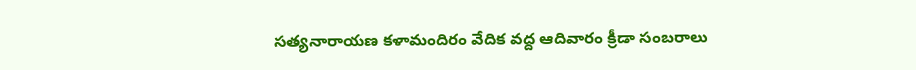సత్యనారాయణ కళామందిరం వేదిక వద్ద ఆదివారం క్రీడా సంబరాలు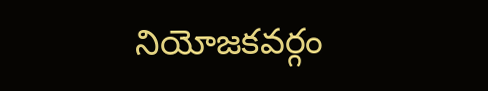నియోజకవర్గం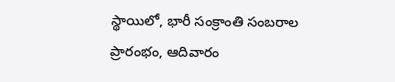స్థాయిలో, భారీ సంక్రాంతి సంబరాల ప్రారంభం, ఆదివారం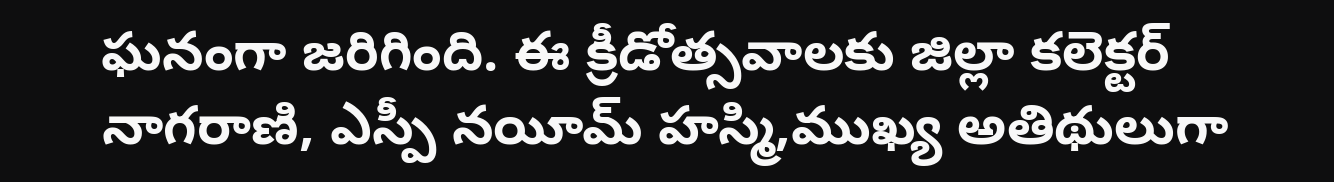ఘనంగా జరిగింది. ఈ క్రీడోత్సవాలకు జిల్లా కలెక్టర్ నాగరాణి, ఎస్పీ నయీమ్ హస్మి,ముఖ్య అతిథులుగా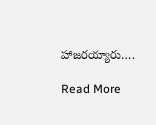హాజరయ్యారు….

Read More